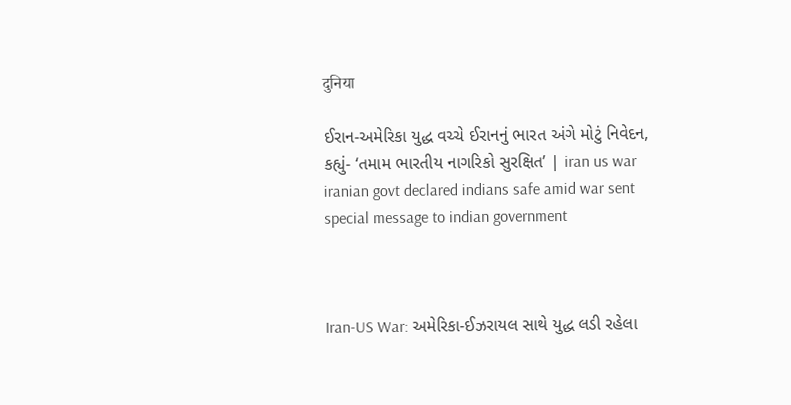दुनिया

ઈરાન-અમેરિકા યુદ્ધ વચ્ચે ઈરાનનું ભારત અંગે મોટું નિવેદન, કહ્યું- ‘તમામ ભારતીય નાગરિકો સુરક્ષિત’ | iran us war iranian govt declared indians safe amid war sent special message to indian government



Iran-US War: અમેરિકા-ઈઝરાયલ સાથે યુદ્ધ લડી રહેલા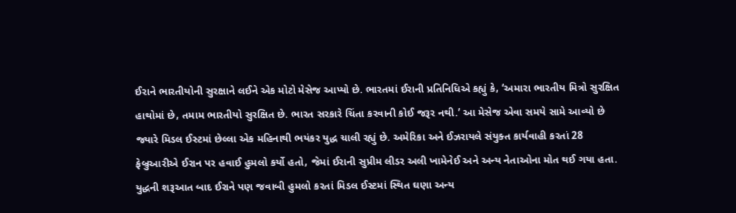ઈરાને ભારતીયોની સુરક્ષાને લઈને એક મોટો મેસેજ આપ્યો છે. ભારતમાં ઈરાની પ્રતિનિધિએ કહ્યું કે, ‘અમારા ભારતીય મિત્રો સુરક્ષિત હાથોમાં છે, તમામ ભારતીયો સુરક્ષિત છે. ભારત સરકારે ચિંતા કરવાની કોઈ જરૂર નથી.’ આ મેસેજ એવા સમયે સામે આવ્યો છે જ્યારે મિડલ ઈસ્ટમાં છેલ્લા એક મહિનાથી ભયંકર યુદ્ધ ચાલી રહ્યું છે. અમેરિકા અને ઈઝરાયલે સંયુક્ત કાર્યવાહી કરતાં 28 ફેબ્રુઆરીએ ઈરાન પર હવાઈ હુમલો કર્યો હતો, જેમાં ઈરાની સુપ્રીમ લીડર અલી ખામેનેઈ અને અન્ય નેતાઓના મોત થઈ ગયા હતા. યુદ્ધની શરૂઆત બાદ ઈરાને પણ જવાબી હુમલો કરતાં મિડલ ઈસ્ટમાં સ્થિત ઘણા અન્ય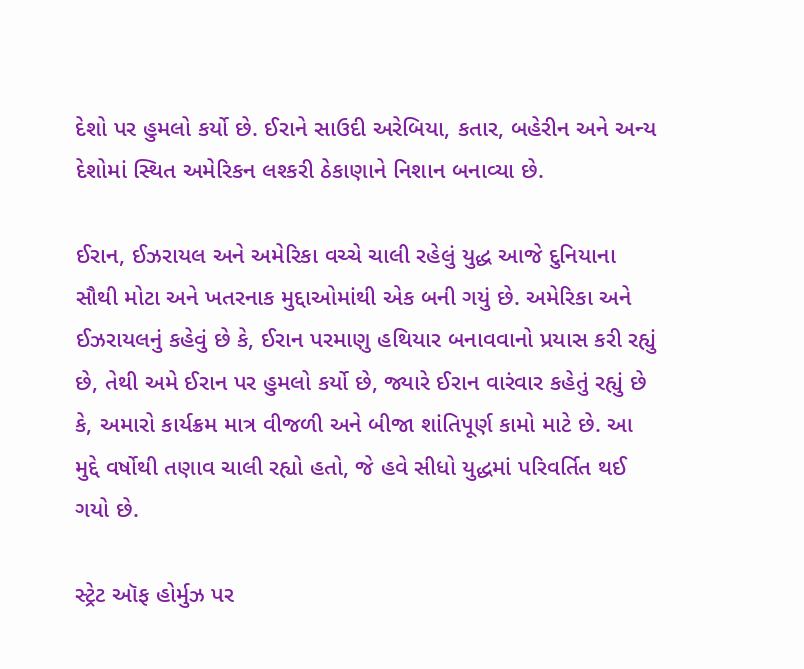દેશો પર હુમલો કર્યો છે. ઈરાને સાઉદી અરેબિયા, કતાર, બહેરીન અને અન્ય દેશોમાં સ્થિત અમેરિકન લશ્કરી ઠેકાણાને નિશાન બનાવ્યા છે.

ઈરાન, ઈઝરાયલ અને અમેરિકા વચ્ચે ચાલી રહેલું યુદ્ધ આજે દુનિયાના સૌથી મોટા અને ખતરનાક મુદ્દાઓમાંથી એક બની ગયું છે. અમેરિકા અને ઈઝરાયલનું કહેવું છે કે, ઈરાન પરમાણુ હથિયાર બનાવવાનો પ્રયાસ કરી રહ્યું છે, તેથી અમે ઈરાન પર હુમલો કર્યો છે, જ્યારે ઈરાન વારંવાર કહેતું રહ્યું છે કે, અમારો કાર્યક્રમ માત્ર વીજળી અને બીજા શાંતિપૂર્ણ કામો માટે છે. આ મુદ્દે વર્ષોથી તણાવ ચાલી રહ્યો હતો, જે હવે સીધો યુદ્ધમાં પરિવર્તિત થઈ ગયો છે.

સ્ટ્રેટ ઑફ હોર્મુઝ પર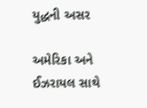યુદ્ધની અસર

અમેરિકા અને ઈઝરાયલ સાથે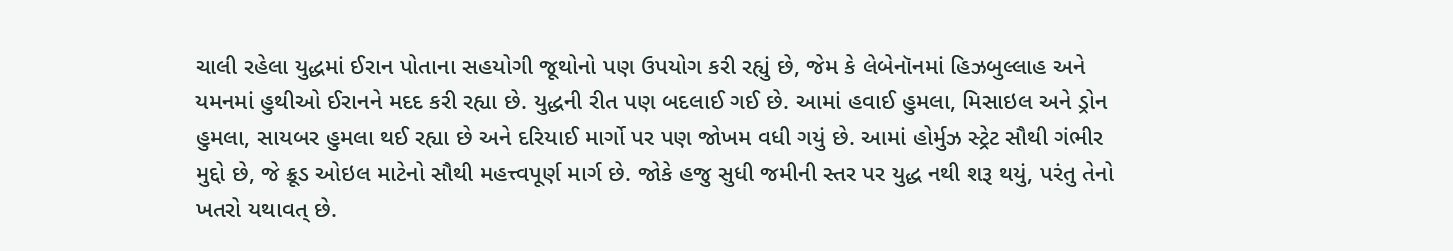ચાલી રહેલા યુદ્ધમાં ઈરાન પોતાના સહયોગી જૂથોનો પણ ઉપયોગ કરી રહ્યું છે, જેમ કે લેબેનૉનમાં હિઝબુલ્લાહ અને યમનમાં હુથીઓ ઈરાનને મદદ કરી રહ્યા છે. યુદ્ધની રીત પણ બદલાઈ ગઈ છે. આમાં હવાઈ હુમલા, મિસાઇલ અને ડ્રોન હુમલા, સાયબર હુમલા થઈ રહ્યા છે અને દરિયાઈ માર્ગો પર પણ જોખમ વધી ગયું છે. આમાં હોર્મુઝ સ્ટ્રેટ સૌથી ગંભીર મુદ્દો છે, જે ક્રૂડ ઓઇલ માટેનો સૌથી મહત્ત્વપૂર્ણ માર્ગ છે. જોકે હજુ સુધી જમીની સ્તર પર યુદ્ધ નથી શરૂ થયું, પરંતુ તેનો ખતરો યથાવત્ છે.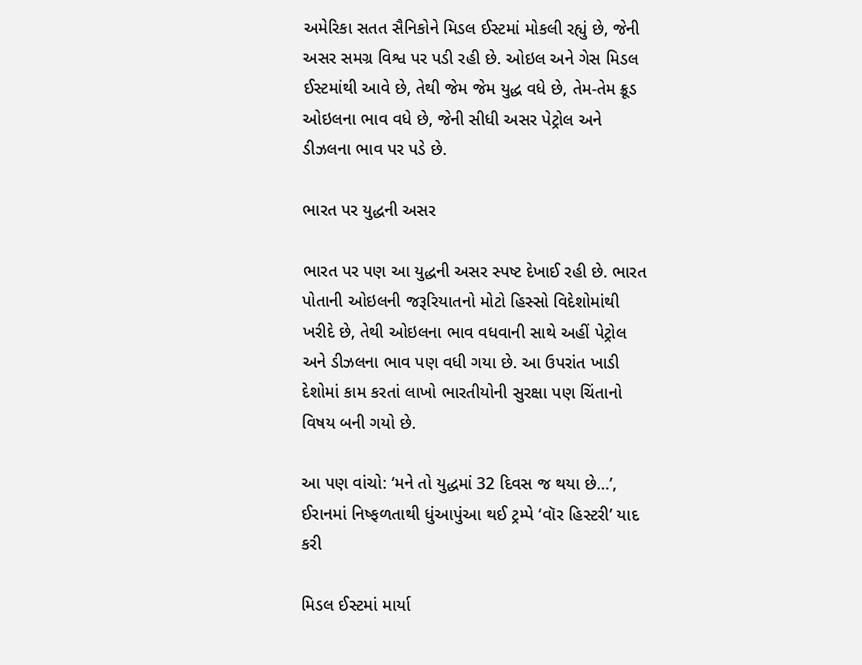અમેરિકા સતત સૈનિકોને મિડલ ઈસ્ટમાં મોકલી રહ્યું છે, જેની અસર સમગ્ર વિશ્વ પર પડી રહી છે. ઓઇલ અને ગેસ મિડલ ઈસ્ટમાંથી આવે છે, તેથી જેમ જેમ યુદ્ધ વધે છે, તેમ-તેમ ક્રૂડ ઓઇલના ભાવ વધે છે, જેની સીધી અસર પેટ્રોલ અને ડીઝલના ભાવ પર પડે છે.

ભારત પર યુદ્ધની અસર

ભારત પર પણ આ યુદ્ધની અસર સ્પષ્ટ દેખાઈ રહી છે. ભારત પોતાની ઓઇલની જરૂરિયાતનો મોટો હિસ્સો વિદેશોમાંથી ખરીદે છે, તેથી ઓઇલના ભાવ વધવાની સાથે અહીં પેટ્રોલ અને ડીઝલના ભાવ પણ વધી ગયા છે. આ ઉપરાંત ખાડી દેશોમાં કામ કરતાં લાખો ભારતીયોની સુરક્ષા પણ ચિંતાનો વિષય બની ગયો છે.

આ પણ વાંચો: ‘મને તો યુદ્ધમાં 32 દિવસ જ થયા છે…’, ઈરાનમાં નિષ્ફળતાથી ધુંઆપુંઆ થઈ ટ્રમ્પે ‘વૉર હિસ્ટરી’ યાદ કરી

મિડલ ઈસ્ટમાં માર્યા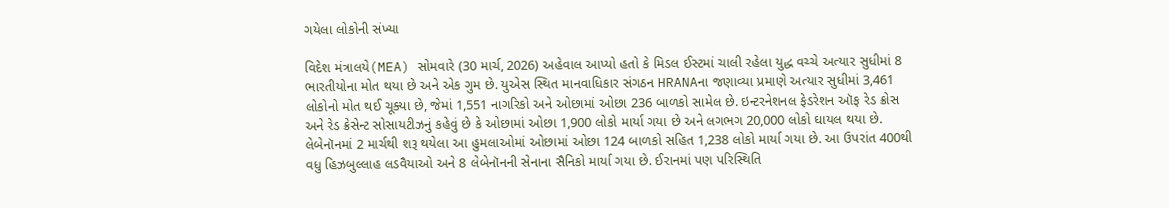ગયેલા લોકોની સંખ્યા

વિદેશ મંત્રાલયે(MEA) સોમવારે (30 માર્ચ, 2026) અહેવાલ આપ્યો હતો કે મિડલ ઈસ્ટમાં ચાલી રહેલા યુદ્ધ વચ્ચે અત્યાર સુધીમાં 8 ભારતીયોના મોત થયા છે અને એક ગુમ છે. યુએસ સ્થિત માનવાધિકાર સંગઠન HRANAના જણાવ્યા પ્રમાણે અત્યાર સુધીમાં 3,461 લોકોનો મોત થઈ ચૂક્યા છે, જેમાં 1,551 નાગરિકો અને ઓછામાં ઓછા 236 બાળકો સામેલ છે. ઇન્ટરનેશનલ ફેડરેશન ઑફ રેડ ક્રોસ અને રેડ ક્રેસેન્ટ સોસાયટીઝનું કહેવું છે કે ઓછામાં ઓછા 1,900 લોકો માર્યા ગયા છે અને લગભગ 20,000 લોકો ઘાયલ થયા છે. લેબેનૉનમાં 2 માર્ચથી શરૂ થયેલા આ હુમલાઓમાં ઓછામાં ઓછા 124 બાળકો સહિત 1,238 લોકો માર્યા ગયા છે. આ ઉપરાંત 400થી વધુ હિઝબુલ્લાહ લડવૈયાઓ અને 8 લેબેનૉનની સેનાના સૈનિકો માર્યા ગયા છે. ઈરાનમાં પણ પરિસ્થિતિ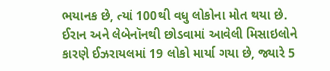ભયાનક છે, ત્યાં 100થી વધુ લોકોના મોત થયા છે. ઈરાન અને લેબેનૉનથી છોડવામાં આવેલી મિસાઇલોને કારણે ઈઝરાયલમાં 19 લોકો માર્યા ગયા છે, જ્યારે 5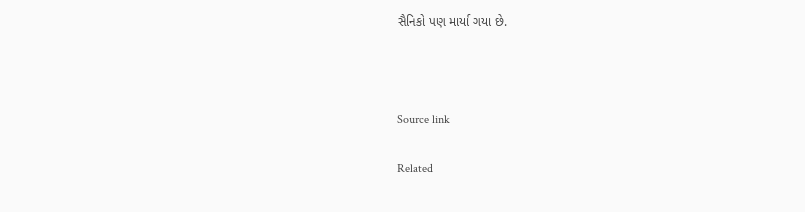સૈનિકો પણ માર્યા ગયા છે.



Source link

Related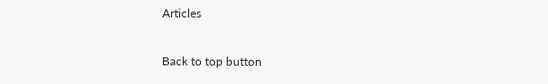Articles

Back to top button